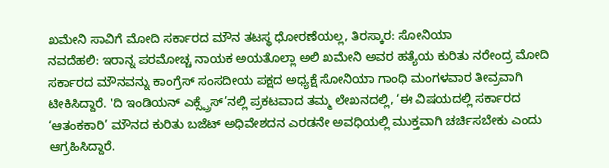ಖಮೇನಿ ಸಾವಿಗೆ ಮೋದಿ ಸರ್ಕಾರದ ಮೌನ ತಟಸ್ಥ ಧೋರಣೆಯಲ್ಲ, ತಿರಸ್ಕಾರ: ಸೋನಿಯಾ
ನವದೆಹಲಿ: ಇರಾನ್ನ ಪರಮೋಚ್ಚ ನಾಯಕ ಅಯತೊಲ್ಲಾ ಅಲಿ ಖಮೇನಿ ಅವರ ಹತ್ಯೆಯ ಕುರಿತು ನರೇಂದ್ರ ಮೋದಿ ಸರ್ಕಾರದ ಮೌನವನ್ನು ಕಾಂಗ್ರೆಸ್ ಸಂಸದೀಯ ಪಕ್ಷದ ಅಧ್ಯಕ್ಷೆ ಸೋನಿಯಾ ಗಾಂಧಿ ಮಂಗಳವಾರ ತೀವ್ರವಾಗಿ ಟೀಕಿಸಿದ್ದಾರೆ. 'ದಿ ಇಂಡಿಯನ್ ಎಕ್ಸ್ಪ್ರೆಸ್’ನಲ್ಲಿ ಪ್ರಕಟವಾದ ತಮ್ಮ ಲೇಖನದಲ್ಲಿ, ‘ಈ ವಿಷಯದಲ್ಲಿ ಸರ್ಕಾರದ ‘ಆತಂಕಕಾರಿ’ ಮೌನದ ಕುರಿತು ಬಜೆಟ್ ಅಧಿವೇಶದನ ಎರಡನೇ ಅವಧಿಯಲ್ಲಿ ಮುಕ್ತವಾಗಿ ಚರ್ಚಿಸಬೇಕು ಎಂದು ಆಗ್ರಹಿಸಿದ್ದಾರೆ.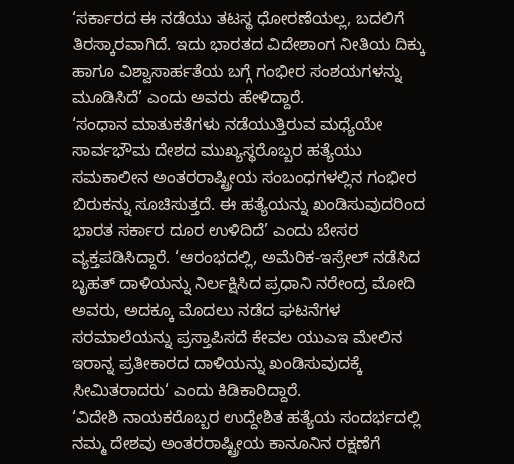‘ಸರ್ಕಾರದ ಈ ನಡೆಯು ತಟಸ್ಥ ಧೋರಣೆಯಲ್ಲ, ಬದಲಿಗೆ ತಿರಸ್ಕಾರವಾಗಿದೆ. ಇದು ಭಾರತದ ವಿದೇಶಾಂಗ ನೀತಿಯ ದಿಕ್ಕು ಹಾಗೂ ವಿಶ್ವಾಸಾರ್ಹತೆಯ ಬಗ್ಗೆ ಗಂಭೀರ ಸಂಶಯಗಳನ್ನು ಮೂಡಿಸಿದೆ’ ಎಂದು ಅವರು ಹೇಳಿದ್ದಾರೆ.
‘ಸಂಧಾನ ಮಾತುಕತೆಗಳು ನಡೆಯುತ್ತಿರುವ ಮಧ್ಯೆಯೇ ಸಾರ್ವಭೌಮ ದೇಶದ ಮುಖ್ಯಸ್ಥರೊಬ್ಬರ ಹತ್ಯೆಯು ಸಮಕಾಲೀನ ಅಂತರರಾಷ್ಟ್ರೀಯ ಸಂಬಂಧಗಳಲ್ಲಿನ ಗಂಭೀರ ಬಿರುಕನ್ನು ಸೂಚಿಸುತ್ತದೆ. ಈ ಹತ್ಯೆಯನ್ನು ಖಂಡಿಸುವುದರಿಂದ ಭಾರತ ಸರ್ಕಾರ ದೂರ ಉಳಿದಿದೆ’ ಎಂದು ಬೇಸರ ವ್ಯಕ್ತಪಡಿಸಿದ್ದಾರೆ. ‘ಆರಂಭದಲ್ಲಿ, ಅಮೆರಿಕ-ಇಸ್ರೇಲ್ ನಡೆಸಿದ ಬೃಹತ್ ದಾಳಿಯನ್ನು ನಿರ್ಲಕ್ಷಿಸಿದ ಪ್ರಧಾನಿ ನರೇಂದ್ರ ಮೋದಿ ಅವರು, ಅದಕ್ಕೂ ಮೊದಲು ನಡೆದ ಘಟನೆಗಳ ಸರಮಾಲೆಯನ್ನು ಪ್ರಸ್ತಾಪಿಸದೆ ಕೇವಲ ಯುಎಇ ಮೇಲಿನ ಇರಾನ್ನ ಪ್ರತೀಕಾರದ ದಾಳಿಯನ್ನು ಖಂಡಿಸುವುದಕ್ಕೆ ಸೀಮಿತರಾದರು‘ ಎಂದು ಕಿಡಿಕಾರಿದ್ದಾರೆ.
‘ವಿದೇಶಿ ನಾಯಕರೊಬ್ಬರ ಉದ್ದೇಶಿತ ಹತ್ಯೆಯ ಸಂದರ್ಭದಲ್ಲಿ ನಮ್ಮ ದೇಶವು ಅಂತರರಾಷ್ಟ್ರೀಯ ಕಾನೂನಿನ ರಕ್ಷಣೆಗೆ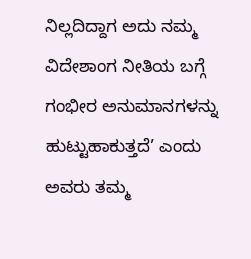ನಿಲ್ಲದಿದ್ದಾಗ ಅದು ನಮ್ಮ ವಿದೇಶಾಂಗ ನೀತಿಯ ಬಗ್ಗೆ ಗಂಭೀರ ಅನುಮಾನಗಳನ್ನು ಹುಟ್ಟುಹಾಕುತ್ತದೆ’ ಎಂದು ಅವರು ತಮ್ಮ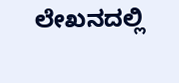ಲೇಖನದಲ್ಲಿ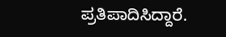ಪ್ರತಿಪಾದಿಸಿದ್ದಾರೆ.